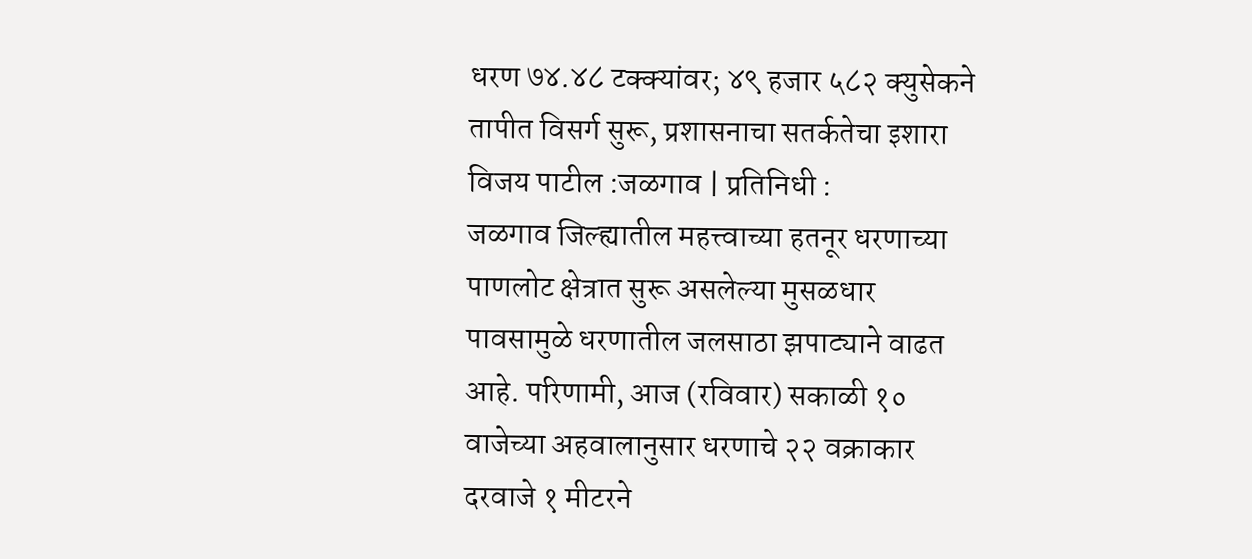धरण ७४.४८ टक्क्यांवर; ४९ हजार ५८२ क्युसेकने तापीत विसर्ग सुरू, प्रशासनाचा सतर्कतेचा इशारा
विजय पाटील :जळगाव | प्रतिनिधी :
जळगाव जिल्ह्यातील महत्त्वाच्या हतनूर धरणाच्या पाणलोट क्षेत्रात सुरू असलेल्या मुसळधार पावसामुळे धरणातील जलसाठा झपाट्याने वाढत आहे. परिणामी, आज (रविवार) सकाळी १० वाजेच्या अहवालानुसार धरणाचे २२ वक्राकार दरवाजे १ मीटरने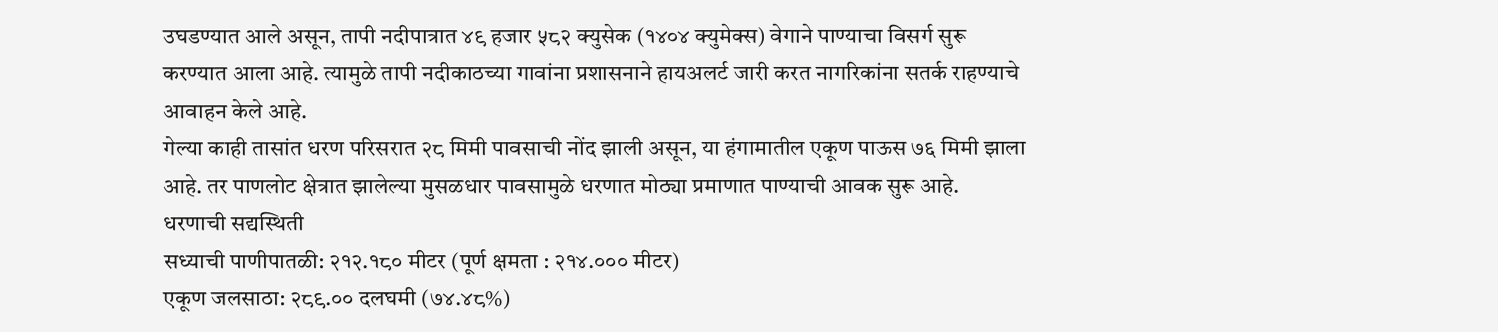उघडण्यात आले असून, तापी नदीपात्रात ४९ हजार ५८२ क्युसेक (१४०४ क्युमेक्स) वेगाने पाण्याचा विसर्ग सुरू करण्यात आला आहे. त्यामुळे तापी नदीकाठच्या गावांना प्रशासनाने हायअलर्ट जारी करत नागरिकांना सतर्क राहण्याचे आवाहन केले आहे.
गेल्या काही तासांत धरण परिसरात २८ मिमी पावसाची नोंद झाली असून, या हंगामातील एकूण पाऊस ७६ मिमी झाला आहे. तर पाणलोट क्षेत्रात झालेल्या मुसळधार पावसामुळे धरणात मोठ्या प्रमाणात पाण्याची आवक सुरू आहे.
धरणाची सद्यस्थिती
सध्याची पाणीपातळी: २१२.१८० मीटर (पूर्ण क्षमता : २१४.००० मीटर)
एकूण जलसाठा: २८९.०० दलघमी (७४.४८%)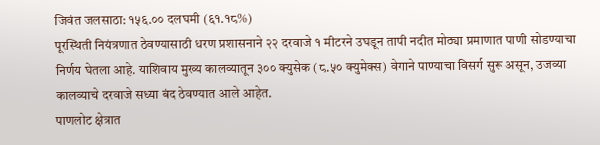जिवंत जलसाठा: १५६.०० दलघमी (६१.१८%)
पूरस्थिती नियंत्रणात ठेवण्यासाठी धरण प्रशासनाने २२ दरवाजे १ मीटरने उघडून तापी नदीत मोठ्या प्रमाणात पाणी सोडण्याचा निर्णय घेतला आहे. याशिवाय मुख्य कालव्यातून ३०० क्युसेक (८.५० क्युमेक्स) वेगाने पाण्याचा विसर्ग सुरू असून, उजव्या कालव्याचे दरवाजे सध्या बंद ठेवण्यात आले आहेत.
पाणलोट क्षेत्रात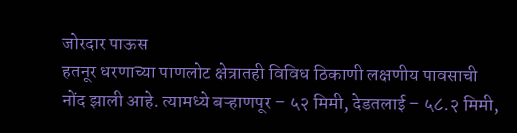जोरदार पाऊस
हतनूर धरणाच्या पाणलोट क्षेत्रातही विविध ठिकाणी लक्षणीय पावसाची नोंद झाली आहे. त्यामध्ये बऱ्हाणपूर – ५२ मिमी, देडतलाई – ५८.२ मिमी,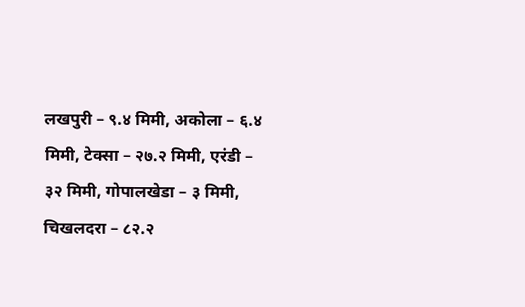लखपुरी – ९.४ मिमी, अकोला – ६.४ मिमी, टेक्सा – २७.२ मिमी, एरंडी – ३२ मिमी, गोपालखेडा – ३ मिमी, चिखलदरा – ८२.२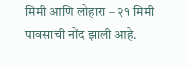मिमी आणि लोहारा – २१ मिमी पावसाची नोंद झाली आहे.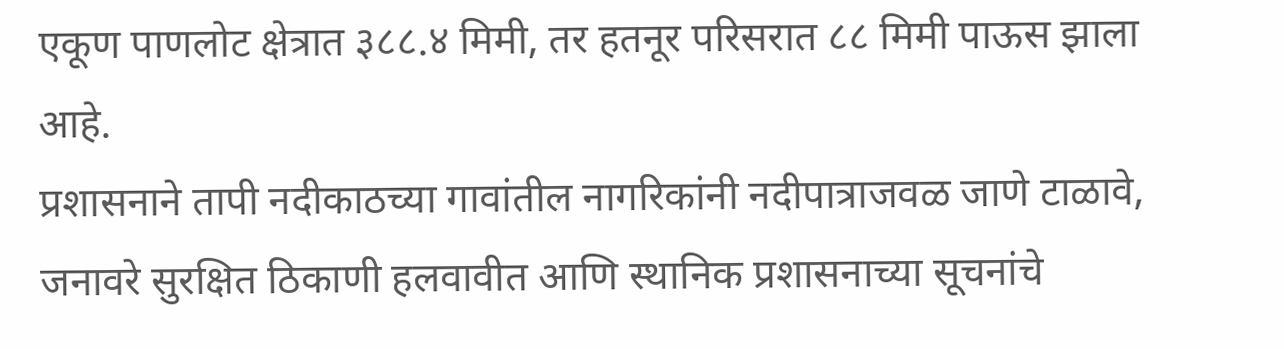एकूण पाणलोट क्षेत्रात ३८८.४ मिमी, तर हतनूर परिसरात ८८ मिमी पाऊस झाला आहे.
प्रशासनाने तापी नदीकाठच्या गावांतील नागरिकांनी नदीपात्राजवळ जाणे टाळावे, जनावरे सुरक्षित ठिकाणी हलवावीत आणि स्थानिक प्रशासनाच्या सूचनांचे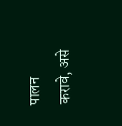पालन करावे, असे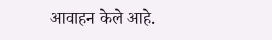आवाहन केले आहे.